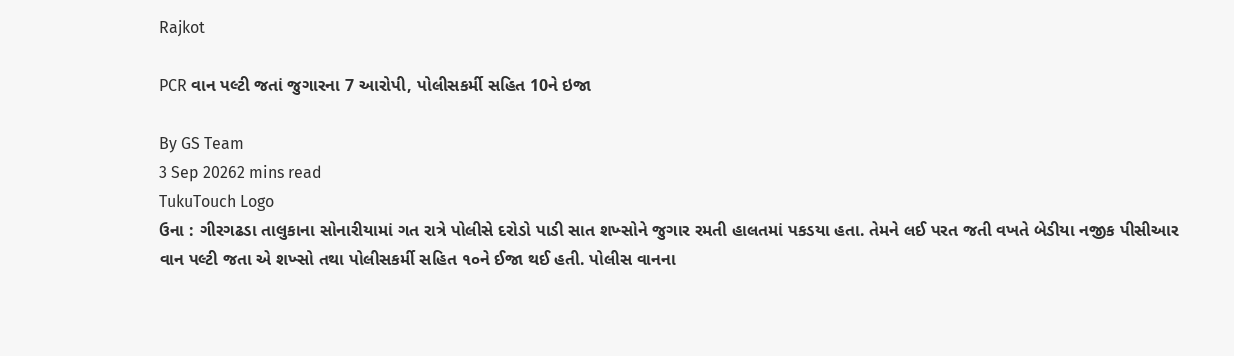Rajkot

PCR વાન પલ્ટી જતાં જુગારના 7 આરોપી, પોલીસકર્મી સહિત 10ને ઇજા

By GS Team
3 Sep 20262 mins read
TukuTouch Logo
ઉના : ગીરગઢડા તાલુકાના સોનારીયામાં ગત રાત્રે પોલીસે દરોડો પાડી સાત શખ્સોને જુગાર રમતી હાલતમાં પકડયા હતા. તેમને લઈ પરત જતી વખતે બેડીયા નજીક પીસીઆર વાન પલ્ટી જતા એ શખ્સો તથા પોલીસકર્મી સહિત ૧૦ને ઈજા થઈ હતી. પોલીસ વાનના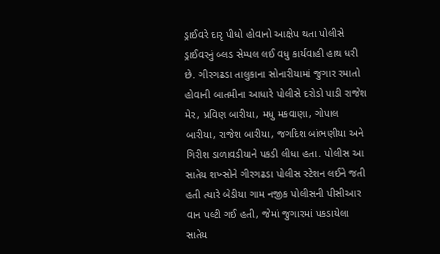ડ્રાઈવરે દારૃ પીધો હોવાનો આક્ષેપ થતા પોલીસે ડ્રાઈવરનું બ્લડ સેમ્પલ લઈ વધુ કાર્યવાહી હાથ ધરી છે. ગીરગઢડા તાલુકાના સોનારીયામાં જુગાર રમાતો હોવાની બાતમીના આધારે પોલીસે દરોડો પાડી રાજેશ મેર, પ્રવિણ બારીયા, મધુ મકવાણા, ગોપાલ બારીયા, રાજેશ બારીયા, જગદિશ બાંભણીયા અને ગિરીશ ડાળાવડીયાને પકડી લીધા હતા. પોલીસ આ સાતેય શખ્સોને ગીરગઢડા પોલીસ સ્ટેશન લઈને જતી હતી ત્યારે બેડીયા ગામ નજીક પોલીસની પીસીઆર વાન પલ્ટી ગઈ હતી, જેમાં જુગારમાં પકડાયેલા સાતેય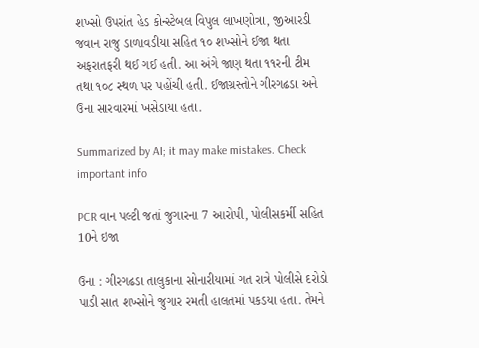શખ્સો ઉપરાંત હેડ કોન્સ્ટેબલ વિપુલ લાખણોત્રા, જીઆરડી જવાન રાજુ ડાળાવડીયા સહિત ૧૦ શખ્સોને ઈજા થતા અફરાતફરી થઈ ગઈ હતી. આ અંગે જાણ થતા ૧૧રની ટીમ તથા ૧૦૮ સ્થળ પર પહોંચી હતી. ઈજાગ્રસ્તોને ગીરગઢડા અને ઉના સારવારમાં ખસેડાયા હતા.

Summarized by AI; it may make mistakes. Check important info

PCR વાન પલ્ટી જતાં જુગારના 7 આરોપી, પોલીસકર્મી સહિત 10ને ઇજા

ઉના : ગીરગઢડા તાલુકાના સોનારીયામાં ગત રાત્રે પોલીસે દરોડો પાડી સાત શખ્સોને જુગાર રમતી હાલતમાં પકડયા હતા. તેમને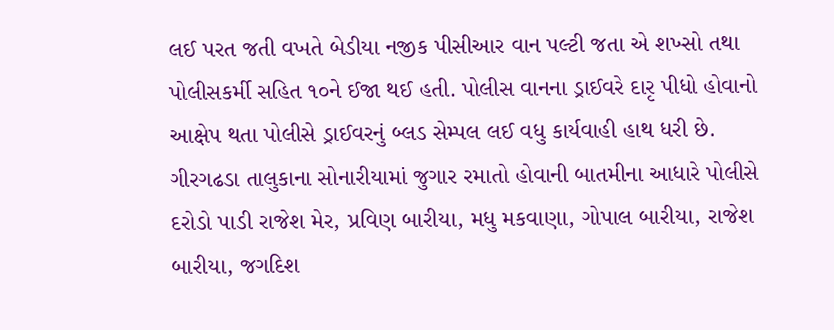લઈ પરત જતી વખતે બેડીયા નજીક પીસીઆર વાન પલ્ટી જતા એ શખ્સો તથા પોલીસકર્મી સહિત ૧૦ને ઈજા થઈ હતી. પોલીસ વાનના ડ્રાઈવરે દારૃ પીધો હોવાનો આક્ષેપ થતા પોલીસે ડ્રાઈવરનું બ્લડ સેમ્પલ લઈ વધુ કાર્યવાહી હાથ ધરી છે. ગીરગઢડા તાલુકાના સોનારીયામાં જુગાર રમાતો હોવાની બાતમીના આધારે પોલીસે દરોડો પાડી રાજેશ મેર, પ્રવિણ બારીયા, મધુ મકવાણા, ગોપાલ બારીયા, રાજેશ બારીયા, જગદિશ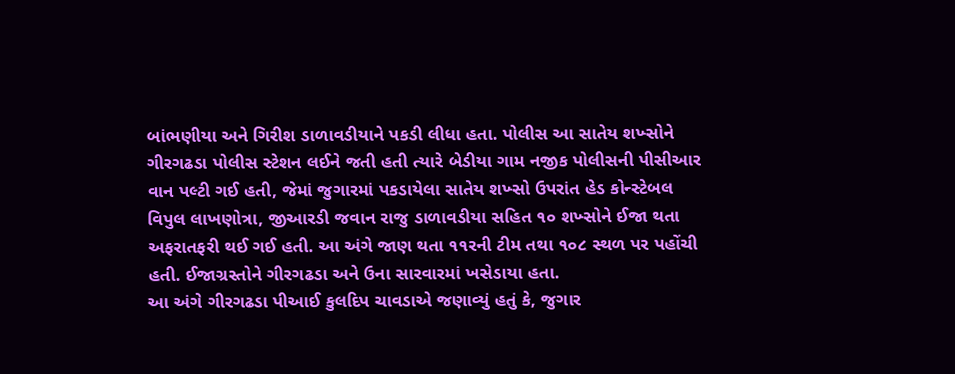બાંભણીયા અને ગિરીશ ડાળાવડીયાને પકડી લીધા હતા. પોલીસ આ સાતેય શખ્સોને ગીરગઢડા પોલીસ સ્ટેશન લઈને જતી હતી ત્યારે બેડીયા ગામ નજીક પોલીસની પીસીઆર વાન પલ્ટી ગઈ હતી, જેમાં જુગારમાં પકડાયેલા સાતેય શખ્સો ઉપરાંત હેડ કોન્સ્ટેબલ વિપુલ લાખણોત્રા, જીઆરડી જવાન રાજુ ડાળાવડીયા સહિત ૧૦ શખ્સોને ઈજા થતા અફરાતફરી થઈ ગઈ હતી. આ અંગે જાણ થતા ૧૧રની ટીમ તથા ૧૦૮ સ્થળ પર પહોંચી હતી. ઈજાગ્રસ્તોને ગીરગઢડા અને ઉના સારવારમાં ખસેડાયા હતા.
આ અંગે ગીરગઢડા પીઆઈ કુલદિપ ચાવડાએ જણાવ્યું હતું કે, જુગાર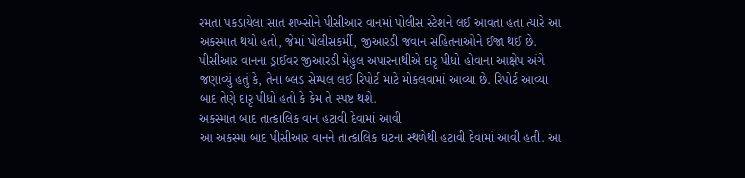રમતા પકડાયેલા સાત શખ્સોને પીસીઆર વાનમાં પોલીસ સ્ટેશને લઈ આવતા હતા ત્યારે આ અકસ્માત થયો હતો, જેમાં પોલીસકર્મી, જીઆરડી જવાન સહિતનાઓને ઈજા થઈ છે. પીસીઆર વાનના ડ્રાઈવર જીઆરડી મેહુલ અપારનાથીએ દારૃ પીધો હોવાના આક્ષેપ અંગે જણાવ્યું હતું કે, તેના બ્લડ સેમ્પલ લઈ રિપોર્ટ માટે મોકલવામાં આવ્યા છે. રિપોર્ટ આવ્યા બાદ તેણે દારૃ પીધો હતો કે કેમ તે સ્પષ્ટ થશે.
અકસ્માત બાદ તાત્કાલિક વાન હટાવી દેવામાં આવી
આ અકસ્મા બાદ પીસીઆર વાનને તાત્કાલિક ઘટના સ્થળેથી હટાવી દેવામાં આવી હતી. આ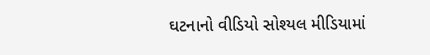ઘટનાનો વીડિયો સોશ્યલ મીડિયામાં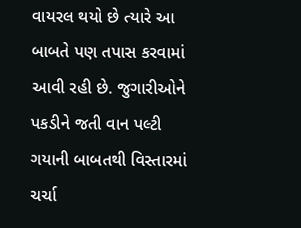વાયરલ થયો છે ત્યારે આ બાબતે પણ તપાસ કરવામાં આવી રહી છે. જુગારીઓને પકડીને જતી વાન પલ્ટી ગયાની બાબતથી વિસ્તારમાં ચર્ચા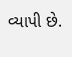વ્યાપી છે.